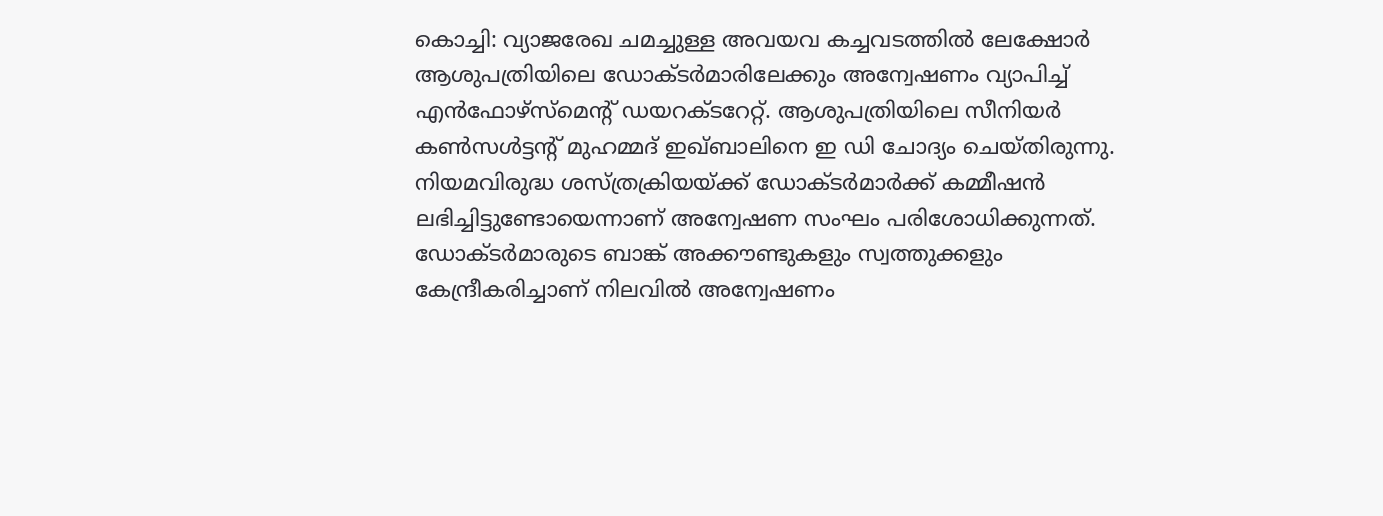കൊച്ചി: വ്യാജരേഖ ചമച്ചുള്ള അവയവ കച്ചവടത്തിൽ ലേക്ഷോർ ആശുപത്രിയിലെ ഡോക്ടർമാരിലേക്കും അന്വേഷണം വ്യാപിച്ച് എൻഫോഴ്സ്മെന്റ് ഡയറക്ടറേറ്റ്. ആശുപത്രിയിലെ സീനിയർ കൺസൾട്ടന്റ് മുഹമ്മദ് ഇഖ്ബാലിനെ ഇ ഡി ചോദ്യം ചെയ്തിരുന്നു. നിയമവിരുദ്ധ ശസ്ത്രക്രിയയ്ക്ക് ഡോക്ടർമാർക്ക് കമ്മീഷൻ ലഭിച്ചിട്ടുണ്ടോയെന്നാണ് അന്വേഷണ സംഘം പരിശോധിക്കുന്നത്. ഡോക്ടർമാരുടെ ബാങ്ക് അക്കൗണ്ടുകളും സ്വത്തുക്കളും കേന്ദ്രീകരിച്ചാണ് നിലവിൽ അന്വേഷണം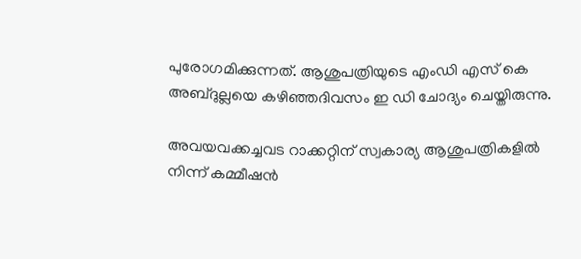പുരോഗമിക്കുന്നത്. ആശുപത്രിയുടെ എംഡി എസ് കെ അബ്ദുല്ലയെ കഴിഞ്ഞദിവസം ഇ ഡി ചോദ്യം ചെയ്തിരുന്നു.

അവയവക്കച്ചവട റാക്കറ്റിന് സ്വകാര്യ ആശുപത്രികളിൽ നിന്ന് കമ്മീഷൻ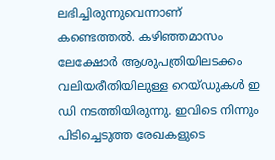ലഭിച്ചിരുന്നുവെന്നാണ് കണ്ടെത്തൽ. കഴിഞ്ഞമാസം ലേക്ഷോർ ആശുപത്രിയിലടക്കം വലിയരീതിയിലുള്ള റെയ്ഡുകൾ ഇ ഡി നടത്തിയിരുന്നു. ഇവിടെ നിന്നും പിടിച്ചെടുത്ത രേഖകളുടെ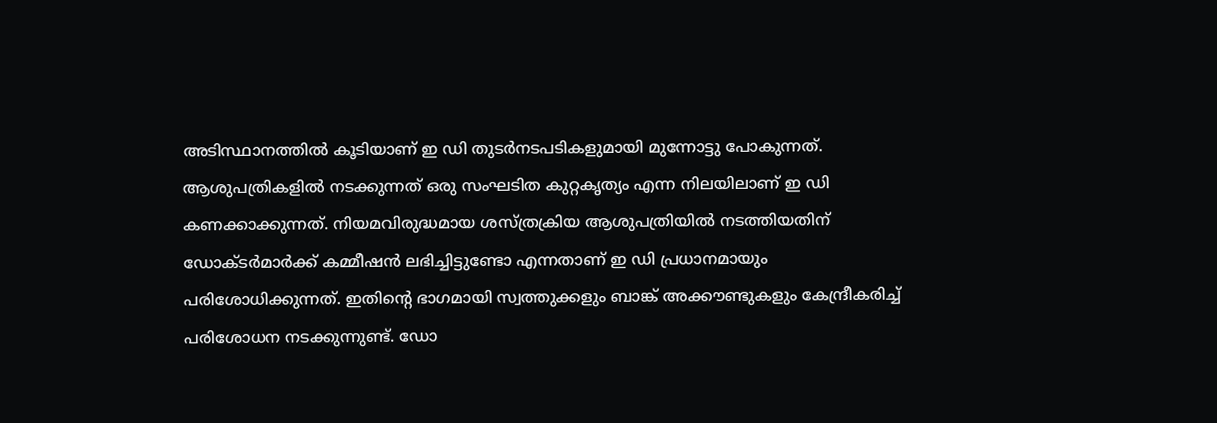അടിസ്ഥാനത്തിൽ കൂടിയാണ് ഇ ഡി തുടർനടപടികളുമായി മുന്നോട്ടു പോകുന്നത്. ആശുപത്രികളിൽ നടക്കുന്നത് ഒരു സംഘടിത കുറ്റകൃത്യം എന്ന നിലയിലാണ് ഇ ഡി കണക്കാക്കുന്നത്. നിയമവിരുദ്ധമായ ശസ്ത്രക്രിയ ആശുപത്രിയിൽ നടത്തിയതിന് ഡോക്ടർമാർക്ക് കമ്മീഷൻ ലഭിച്ചിട്ടുണ്ടോ എന്നതാണ് ഇ ഡി പ്രധാനമായും പരിശോധിക്കുന്നത്. ഇതിന്റെ ഭാഗമായി സ്വത്തുക്കളും ബാങ്ക് അക്കൗണ്ടുകളും കേന്ദ്രീകരിച്ച് പരിശോധന നടക്കുന്നുണ്ട്. ഡോ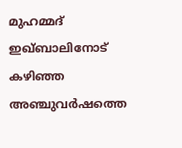മുഹമ്മദ് ഇഖ്ബാലിനോട് കഴിഞ്ഞ അഞ്ചുവർഷത്തെ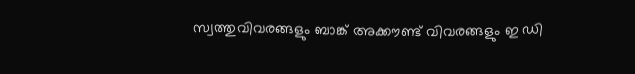സ്വത്തുവിവരങ്ങളും ബാങ്ക് അക്കൗണ്ട് വിവരങ്ങളും ഇ ഡി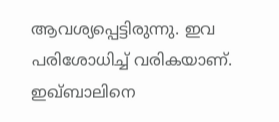ആവശ്യപ്പെട്ടിരുന്നു. ഇവ പരിശോധിച്ച് വരികയാണ്. ഇഖ്ബാലിനെ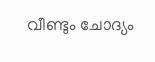വീണ്ടും ചോദ്യം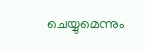ചെയ്യുമെന്നും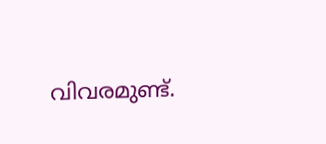വിവരമുണ്ട്.